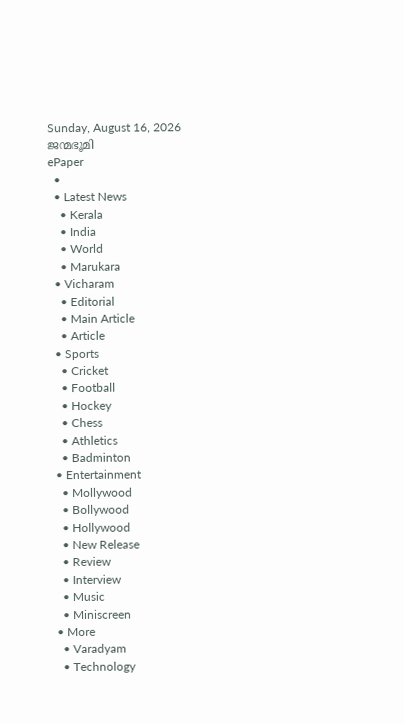Sunday, August 16, 2026
ജന്മഭൂമി
ePaper
  •
  • Latest News
    • Kerala
    • India
    • World
    • Marukara
  • Vicharam
    • Editorial
    • Main Article
    • Article
  • Sports
    • Cricket
    • Football
    • Hockey
    • Chess
    • Athletics
    • Badminton
  • Entertainment
    • Mollywood
    • Bollywood
    • Hollywood
    • New Release
    • Review
    • Interview
    • Music
    • Miniscreen
  • More
    • Varadyam
    • Technology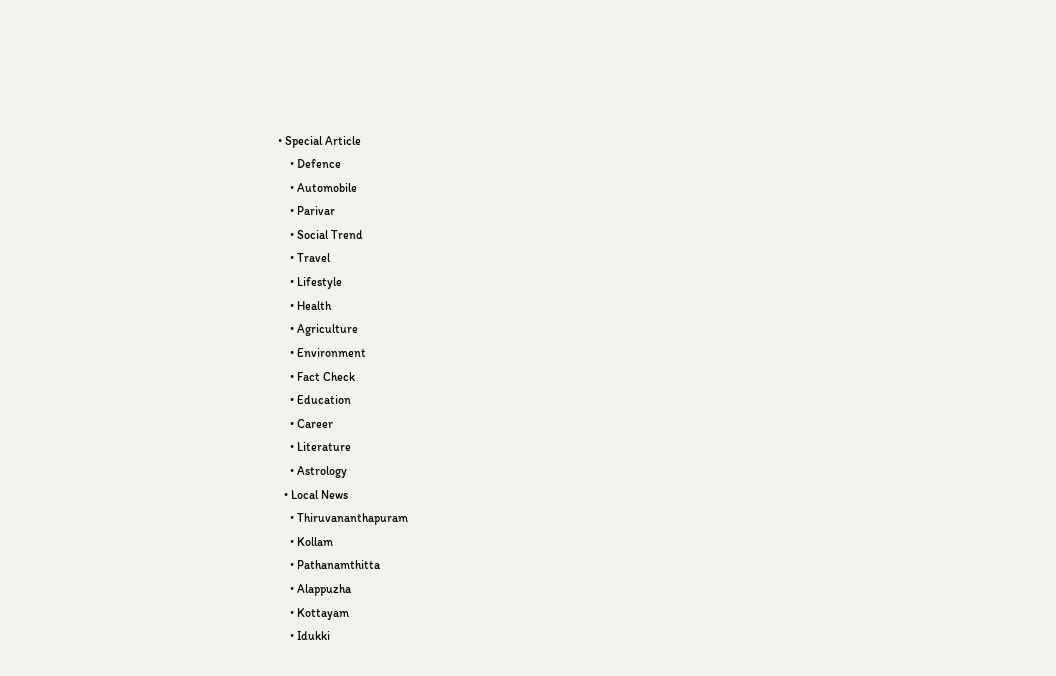• Special Article
    • Defence
    • Automobile
    • Parivar
    • Social Trend
    • Travel
    • Lifestyle
    • Health
    • Agriculture
    • Environment
    • Fact Check
    • Education
    • Career
    • Literature
    • Astrology
  • Local News
    • Thiruvananthapuram
    • Kollam
    • Pathanamthitta
    • Alappuzha
    • Kottayam
    • Idukki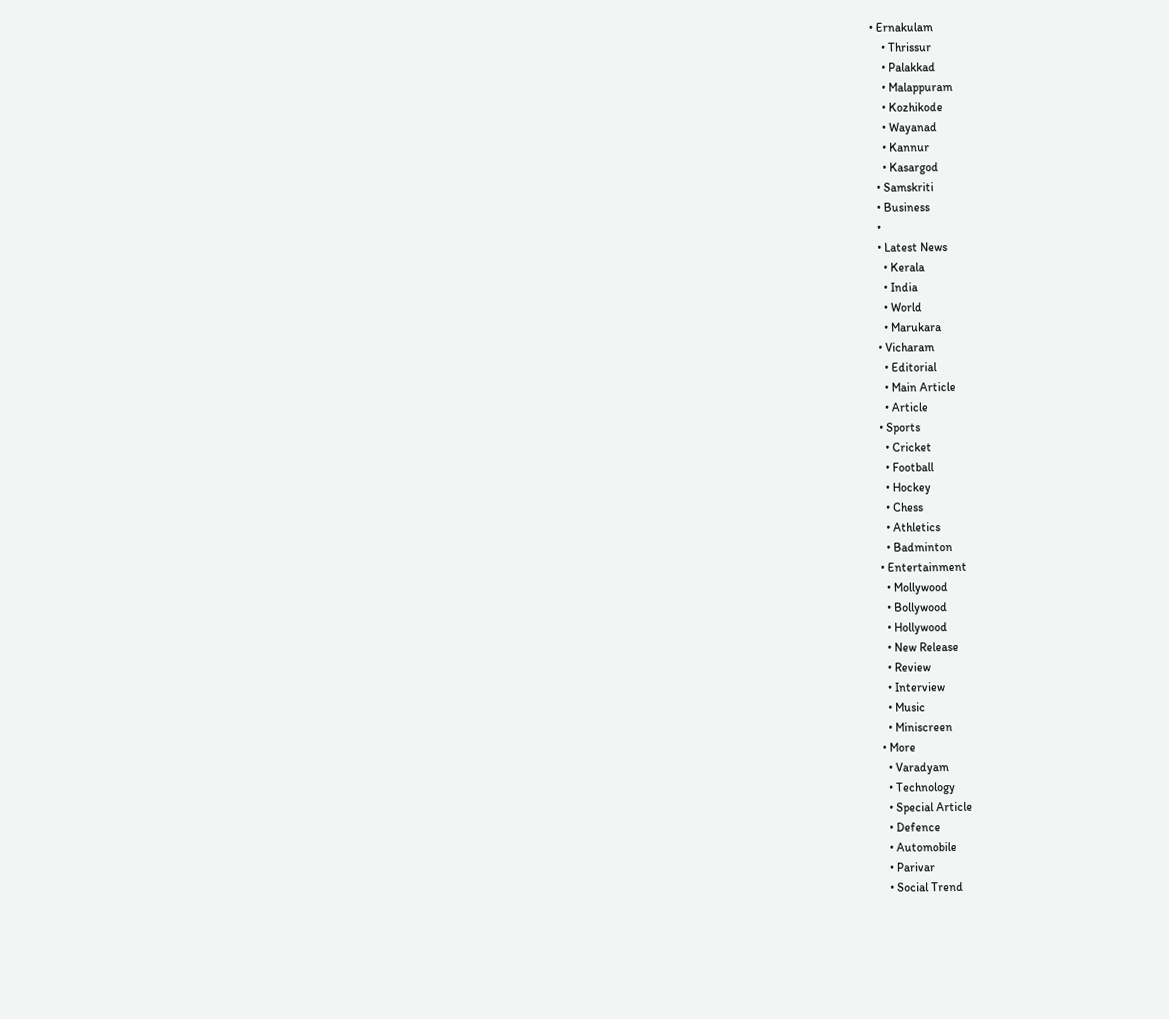• Ernakulam
    • Thrissur
    • Palakkad
    • Malappuram
    • Kozhikode
    • Wayanad
    • Kannur
    • Kasargod
  • Samskriti
  • Business
  •
  • Latest News
    • Kerala
    • India
    • World
    • Marukara
  • Vicharam
    • Editorial
    • Main Article
    • Article
  • Sports
    • Cricket
    • Football
    • Hockey
    • Chess
    • Athletics
    • Badminton
  • Entertainment
    • Mollywood
    • Bollywood
    • Hollywood
    • New Release
    • Review
    • Interview
    • Music
    • Miniscreen
  • More
    • Varadyam
    • Technology
    • Special Article
    • Defence
    • Automobile
    • Parivar
    • Social Trend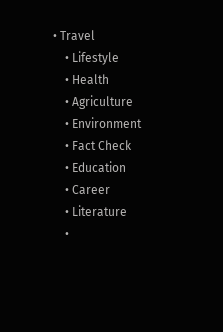• Travel
    • Lifestyle
    • Health
    • Agriculture
    • Environment
    • Fact Check
    • Education
    • Career
    • Literature
    •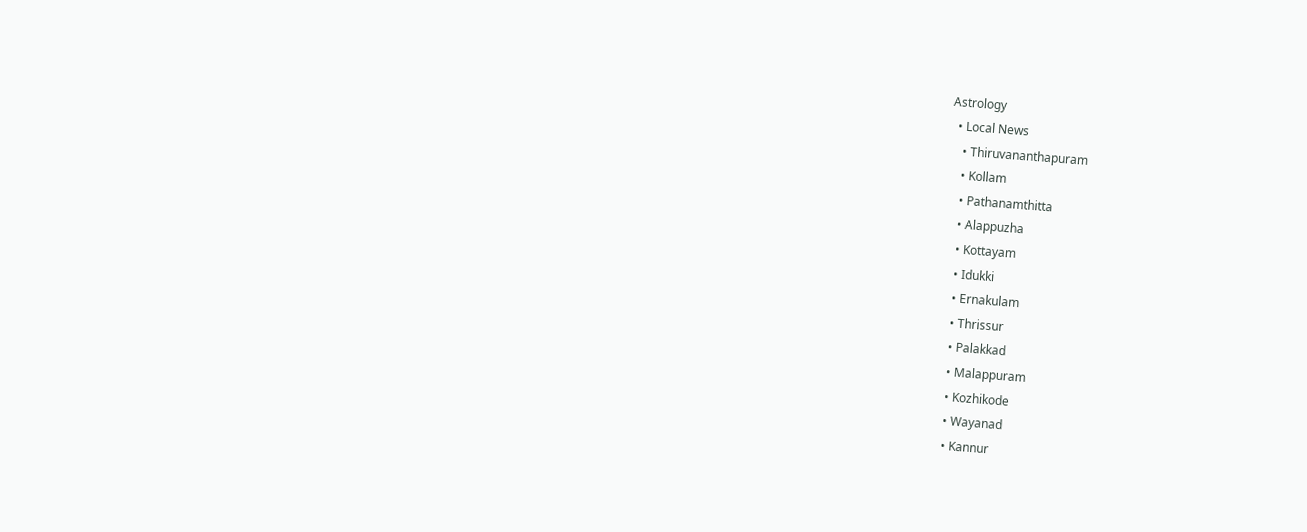Astrology
  • Local News
    • Thiruvananthapuram
    • Kollam
    • Pathanamthitta
    • Alappuzha
    • Kottayam
    • Idukki
    • Ernakulam
    • Thrissur
    • Palakkad
    • Malappuram
    • Kozhikode
    • Wayanad
    • Kannur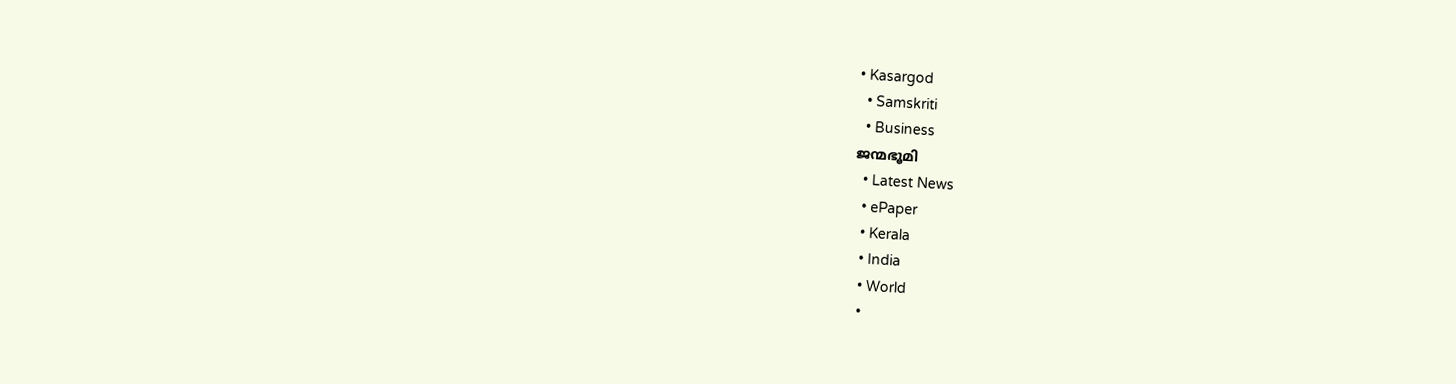• Kasargod
  • Samskriti
  • Business
ജന്മഭൂമി
  • Latest News
  • ePaper
  • Kerala
  • India
  • World
  •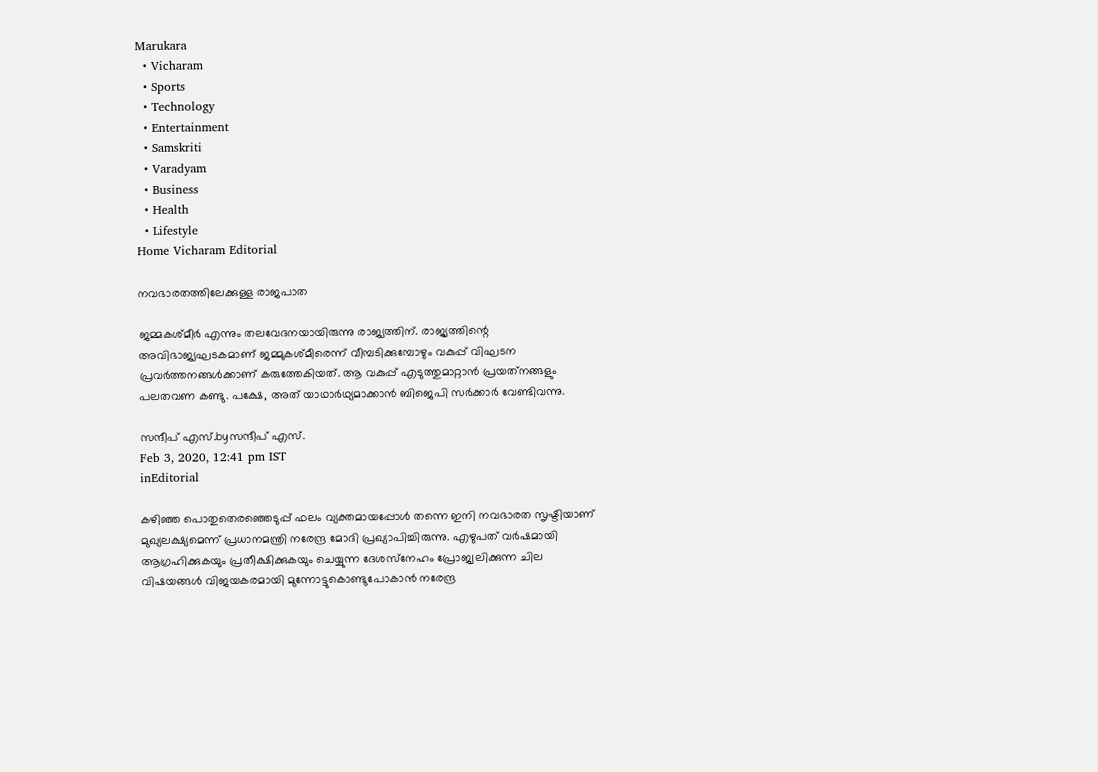Marukara
  • Vicharam
  • Sports
  • Technology
  • Entertainment
  • Samskriti
  • Varadyam
  • Business
  • Health
  • Lifestyle
Home Vicharam Editorial

നവഭാരതത്തിലേക്കുള്ള രാജപാത

ജമ്മകശ്മീര്‍ എന്നും തലവേദനയായിരുന്നു രാജ്യത്തിന്. രാജ്യത്തിന്റെ അവിഭാജ്യഘടകമാണ് ജമ്മുകശ്മീരെന്ന് വീമ്പടിക്കുമ്പോഴും വകുപ്പ് വിഘടന പ്രവര്‍ത്തനങ്ങള്‍ക്കാണ് കരുത്തേകിയത്. ആ വകുപ്പ് എടുത്തുമാറ്റാന്‍ പ്രയത്‌നങ്ങളും പലതവണ കണ്ടു. പക്ഷേ, അത് യാഥാര്‍ഥ്യമാക്കാന്‍ ബിജെപി സര്‍ക്കാര്‍ വേണ്ടിവന്നു.

സന്ദീപ്‌ എസ്.byസന്ദീപ്‌ എസ്.
Feb 3, 2020, 12:41 pm IST
inEditorial

കഴിഞ്ഞ പൊതുതെരഞ്ഞെടുപ്പ് ഫലം വ്യക്തമായപ്പോള്‍ തന്നെ ഇനി നവഭാരത സൃഷ്ടിയാണ് മുഖ്യലക്ഷ്യമെന്ന് പ്രധാനമന്ത്രി നരേന്ദ്ര മോദി പ്രഖ്യാപിച്ചിരുന്നു. എഴുപത് വര്‍ഷമായി ആഗ്രഹിക്കുകയും പ്രതീക്ഷിക്കുകയും ചെയ്യുന്ന ദേശസ്‌നേഹം പ്രോജ്വലിക്കുന്ന ചില വിഷയങ്ങള്‍ വിജയകരമായി മുന്നോട്ടുകൊണ്ടുപോകാന്‍ നരേന്ദ്ര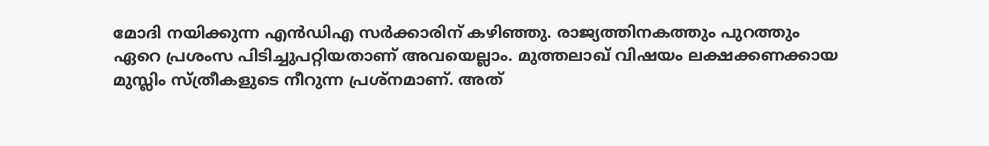മോദി നയിക്കുന്ന എന്‍ഡിഎ സര്‍ക്കാരിന് കഴിഞ്ഞു. രാജ്യത്തിനകത്തും പുറത്തും ഏറെ പ്രശംസ പിടിച്ചുപറ്റിയതാണ് അവയെല്ലാം. മുത്തലാഖ് വിഷയം ലക്ഷക്കണക്കായ മുസ്ലിം സ്ത്രീകളുടെ നീറുന്ന പ്രശ്‌നമാണ്. അത്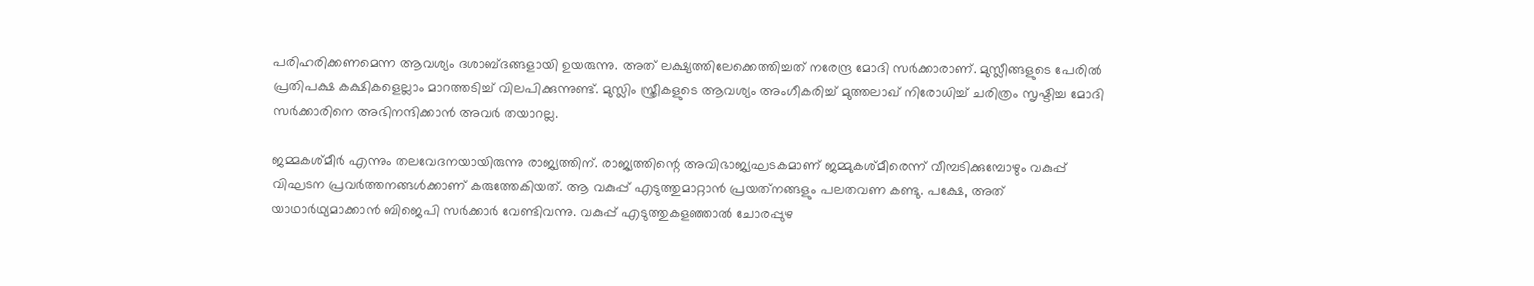പരിഹരിക്കണമെന്ന ആവശ്യം ദശാബ്ദങ്ങളായി ഉയരുന്നു. അത് ലക്ഷ്യത്തിലേക്കെത്തിച്ചത് നരേന്ദ്ര മോദി സര്‍ക്കാരാണ്. മുസ്ലീങ്ങളുടെ പേരില്‍ പ്രതിപക്ഷ കക്ഷികളെല്ലാം മാറത്തടിച്ച് വിലപിക്കുന്നുണ്ട്. മുസ്ലിം സ്ത്രീകളുടെ ആവശ്യം അംഗീകരിച്ച് മുത്തലാഖ് നിരോധിച്ച് ചരിത്രം സൃഷ്ടിച്ച മോദി സര്‍ക്കാരിനെ അഭിനന്ദിക്കാന്‍ അവര്‍ തയാറല്ല.

ജമ്മകശ്മീര്‍ എന്നും തലവേദനയായിരുന്നു രാജ്യത്തിന്. രാജ്യത്തിന്റെ അവിഭാജ്യഘടകമാണ് ജമ്മുകശ്മീരെന്ന് വീമ്പടിക്കുമ്പോഴും വകുപ്പ് വിഘടന പ്രവര്‍ത്തനങ്ങള്‍ക്കാണ് കരുത്തേകിയത്. ആ വകുപ്പ് എടുത്തുമാറ്റാന്‍ പ്രയത്‌നങ്ങളും പലതവണ കണ്ടു. പക്ഷേ, അത് യാഥാര്‍ഥ്യമാക്കാന്‍ ബിജെപി സര്‍ക്കാര്‍ വേണ്ടിവന്നു. വകുപ്പ് എടുത്തുകളഞ്ഞാല്‍ ചോരപ്പുഴ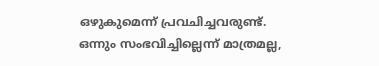ഒഴുകുമെന്ന് പ്രവചിച്ചവരുണ്ട്. ഒന്നും സംഭവിച്ചില്ലെന്ന് മാത്രമല്ല,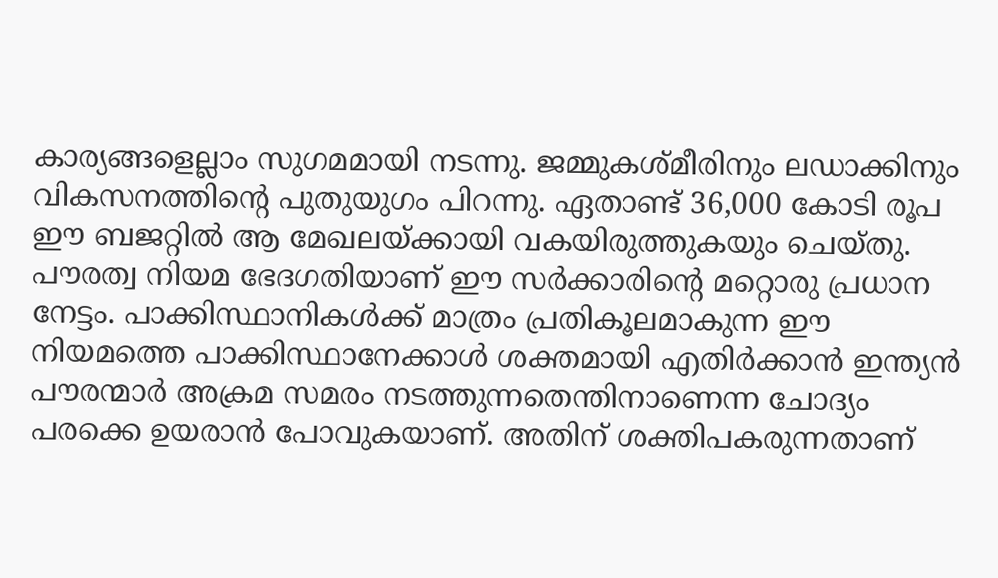കാര്യങ്ങളെല്ലാം സുഗമമായി നടന്നു. ജമ്മുകശ്മീരിനും ലഡാക്കിനും വികസനത്തിന്റെ പുതുയുഗം പിറന്നു. ഏതാണ്ട് 36,000 കോടി രൂപ ഈ ബജറ്റില്‍ ആ മേഖലയ്‌ക്കായി വകയിരുത്തുകയും ചെയ്തു. പൗരത്വ നിയമ ഭേദഗതിയാണ് ഈ സര്‍ക്കാരിന്റെ മറ്റൊരു പ്രധാന നേട്ടം. പാക്കിസ്ഥാനികള്‍ക്ക് മാത്രം പ്രതികൂലമാകുന്ന ഈ നിയമത്തെ പാക്കിസ്ഥാനേക്കാള്‍ ശക്തമായി എതിര്‍ക്കാന്‍ ഇന്ത്യന്‍ പൗരന്മാര്‍ അക്രമ സമരം നടത്തുന്നതെന്തിനാണെന്ന ചോദ്യം പരക്കെ ഉയരാന്‍ പോവുകയാണ്. അതിന് ശക്തിപകരുന്നതാണ്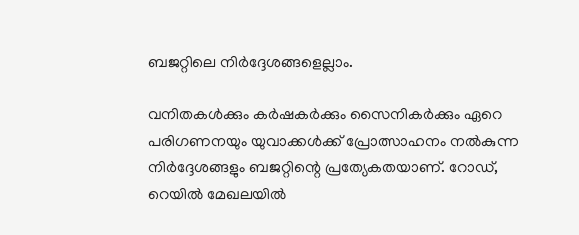ബജറ്റിലെ നിര്‍ദ്ദേശങ്ങളെല്ലാം.

വനിതകള്‍ക്കും കര്‍ഷകര്‍ക്കും സൈനികര്‍ക്കും ഏറെ പരിഗണനയും യുവാക്കള്‍ക്ക് പ്രോത്സാഹനം നല്‍കുന്ന നിര്‍ദ്ദേശങ്ങളും ബജറ്റിന്റെ പ്രത്യേകതയാണ്. റോഡ്, റെയില്‍ മേഖലയില്‍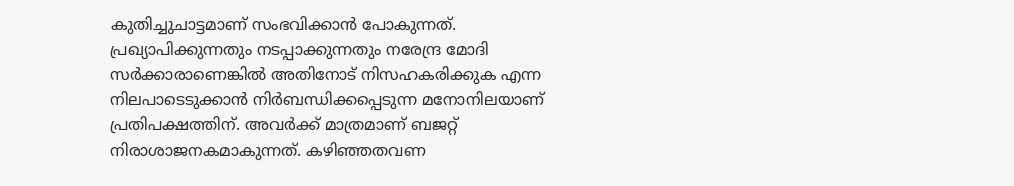കുതിച്ചുചാട്ടമാണ് സംഭവിക്കാന്‍ പോകുന്നത്. പ്രഖ്യാപിക്കുന്നതും നടപ്പാക്കുന്നതും നരേന്ദ്ര മോദി സര്‍ക്കാരാണെങ്കില്‍ അതിനോട് നിസഹകരിക്കുക എന്ന നിലപാടെടുക്കാന്‍ നിര്‍ബന്ധിക്കപ്പെടുന്ന മനോനിലയാണ് പ്രതിപക്ഷത്തിന്. അവര്‍ക്ക് മാത്രമാണ് ബജറ്റ് നിരാശാജനകമാകുന്നത്. കഴിഞ്ഞതവണ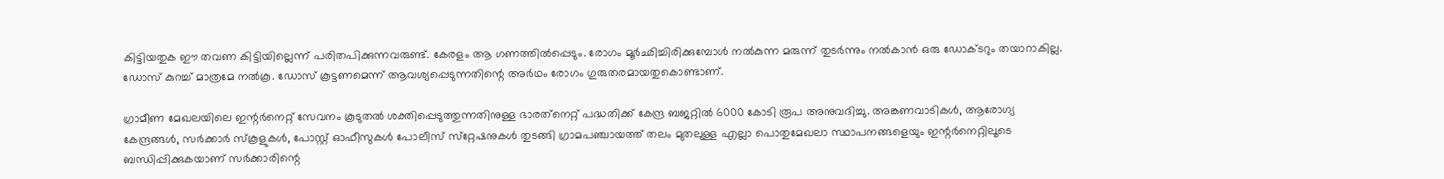കിട്ടിയതുക ഈ തവണ കിട്ടിയില്ലെന്ന് പരിതപിക്കുന്നവരുണ്ട്. കേരളം ആ ഗണത്തില്‍പ്പെടും. രോഗം മൂര്‍ഛിച്ചിരിക്കുമ്പോള്‍ നല്‍കുന്ന മരുന്ന് തുടര്‍ന്നും നല്‍കാന്‍ ഒരു ഡോക്ടറും തയാറാകില്ല. ഡോസ് കുറച്ച് മാത്രമേ നല്‍കൂ. ഡോസ് കൂട്ടണമെന്ന് ആവശ്യപ്പെടുന്നതിന്റെ അര്‍ഥം രോഗം ഗുരുതരമായതുകൊണ്ടാണ്.

ഗ്രാമീണ മേഖലയിലെ ഇന്റര്‍നെറ്റ് സേവനം കൂടുതല്‍ ശക്തിപ്പെടുത്തുന്നതിനുള്ള ഭാരത്‌നെറ്റ് പദ്ധതിക്ക് കേന്ദ്ര ബജറ്റില്‍ 6000 കോടി രൂപ അനുവദിച്ചു. അങ്കണവാടികള്‍, ആരോഗ്യ കേന്ദ്രങ്ങള്‍, സര്‍ക്കാര്‍ സ്‌കൂളുകള്‍, പോസ്റ്റ് ഓഫീസുകള്‍ പോലീസ് സ്‌റ്റേഷനുകള്‍ തുടങ്ങി ഗ്രാമപഞ്ചായത്ത് തലം മുതലുള്ള എല്ലാ പൊതുമേഖലാ സ്ഥാപനങ്ങളെയും ഇന്റര്‍നെറ്റിലൂടെ ബന്ധിപ്പിക്കുകയാണ് സര്‍ക്കാരിന്റെ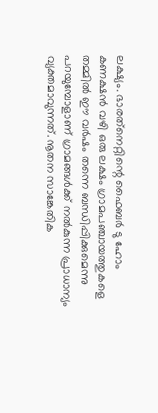ലക്ഷ്യം. ഭാരത്‌നെറ്റിന്റെ ഫൈബര്‍ ടു ഹോം കണക്ഷന്‍ വഴി ഒരു ലക്ഷം ഗ്രാമപഞ്ചായത്തുകളെ തമ്മില്‍ ഈ വര്‍ഷം തന്നെ ബന്ധിപ്പിക്കുമെന്നു പറയുമ്പോളാണ് ഗ്രാമങ്ങള്‍ക്ക് നല്‍കുന്ന പ്രാധാന്യം വ്യക്തമാവുന്നത്. നൂതന സാങ്കേതിക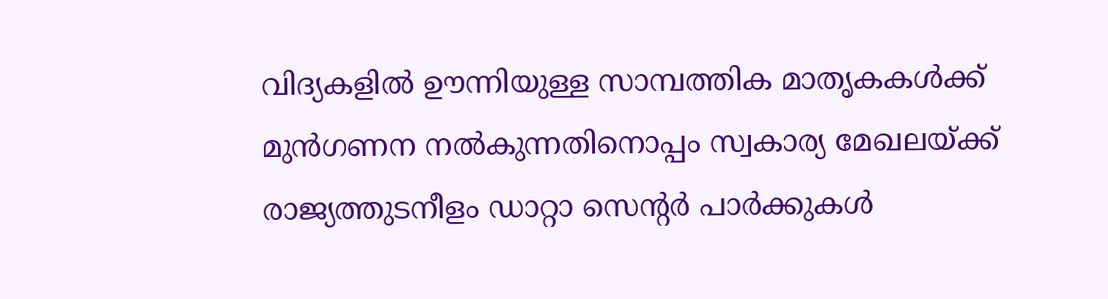വിദ്യകളില്‍ ഊന്നിയുള്ള സാമ്പത്തിക മാതൃകകള്‍ക്ക് മുന്‍ഗണന നല്‍കുന്നതിനൊപ്പം സ്വകാര്യ മേഖലയ്‌ക്ക് രാജ്യത്തുടനീളം ഡാറ്റാ സെന്റര്‍ പാര്‍ക്കുകള്‍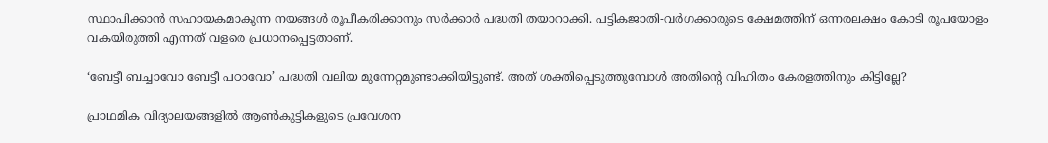സ്ഥാപിക്കാന്‍ സഹായകമാകുന്ന നയങ്ങള്‍ രൂപീകരിക്കാനും സര്‍ക്കാര്‍ പദ്ധതി തയാറാക്കി. പട്ടികജാതി-വര്‍ഗക്കാരുടെ ക്ഷേമത്തിന് ഒന്നരലക്ഷം കോടി രൂപയോളം വകയിരുത്തി എന്നത് വളരെ പ്രധാനപ്പെട്ടതാണ്.

‘ബേട്ടീ ബച്ചാവോ ബേട്ടീ പഠാവോ’ പദ്ധതി വലിയ മുന്നേറ്റമുണ്ടാക്കിയിട്ടുണ്ട്. അത് ശക്തിപ്പെടുത്തുമ്പോള്‍ അതിന്റെ വിഹിതം കേരളത്തിനും കിട്ടില്ലേ?

പ്രാഥമിക വിദ്യാലയങ്ങളില്‍ ആണ്‍കുട്ടികളുടെ പ്രവേശന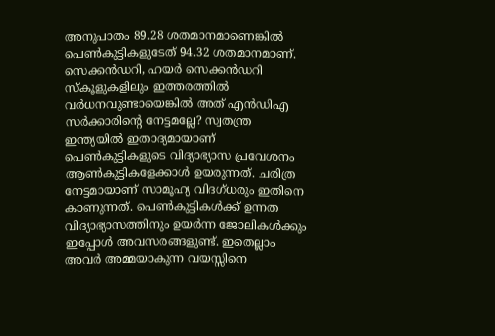അനുപാതം 89.28 ശതമാനമാണെങ്കില്‍ പെണ്‍കുട്ടികളുടേത് 94.32 ശതമാനമാണ്. സെക്കന്‍ഡറി, ഹയര്‍ സെക്കന്‍ഡറി സ്‌കൂളുകളിലും ഇത്തരത്തില്‍ വര്‍ധനവുണ്ടായെങ്കില്‍ അത് എന്‍ഡിഎ സര്‍ക്കാരിന്റെ നേട്ടമല്ലേ? സ്വതന്ത്ര ഇന്ത്യയില്‍ ഇതാദ്യമായാണ് പെണ്‍കുട്ടികളുടെ വിദ്യാഭ്യാസ പ്രവേശനം ആണ്‍കുട്ടികളേക്കാള്‍ ഉയരുന്നത്. ചരിത്ര നേട്ടമായാണ് സാമൂഹ്യ വിദഗ്ധരും ഇതിനെ കാണുന്നത്. പെണ്‍കുട്ടികള്‍ക്ക് ഉന്നത വിദ്യാഭ്യാസത്തിനും ഉയര്‍ന്ന ജോലികള്‍ക്കും ഇപ്പോള്‍ അവസരങ്ങളുണ്ട്. ഇതെല്ലാം അവര്‍ അമ്മയാകുന്ന വയസ്സിനെ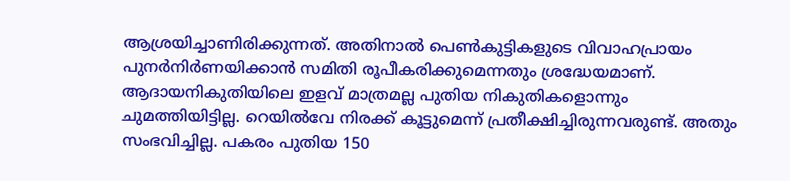ആശ്രയിച്ചാണിരിക്കുന്നത്. അതിനാല്‍ പെണ്‍കുട്ടികളുടെ വിവാഹപ്രായം പുനര്‍നിര്‍ണയിക്കാന്‍ സമിതി രൂപീകരിക്കുമെന്നതും ശ്രദ്ധേയമാണ്. ആദായനികുതിയിലെ ഇളവ് മാത്രമല്ല പുതിയ നികുതികളൊന്നും ചുമത്തിയിട്ടില്ല. റെയില്‍വേ നിരക്ക് കൂട്ടുമെന്ന് പ്രതീക്ഷിച്ചിരുന്നവരുണ്ട്. അതും സംഭവിച്ചില്ല. പകരം പുതിയ 150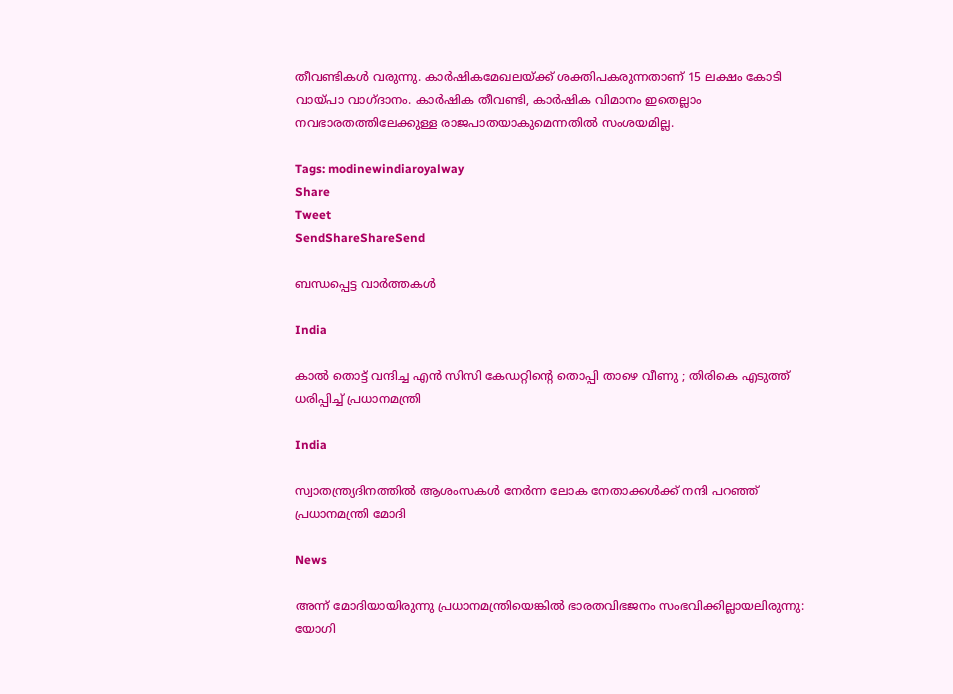തീവണ്ടികള്‍ വരുന്നു. കാര്‍ഷികമേഖലയ്‌ക്ക് ശക്തിപകരുന്നതാണ് 15 ലക്ഷം കോടി വായ്‌പാ വാഗ്ദാനം. കാര്‍ഷിക തീവണ്ടി, കാര്‍ഷിക വിമാനം ഇതെല്ലാം നവഭാരതത്തിലേക്കുള്ള രാജപാതയാകുമെന്നതില്‍ സംശയമില്ല.

Tags: modinewindiaroyalway
Share
Tweet
SendShareShareSend

ബന്ധപ്പെട്ട വാര്‍ത്തകള്‍

India

കാൽ തൊട്ട് വന്ദിച്ച എൻ സിസി കേഡറ്റിന്റെ തൊപ്പി താഴെ വീണു ; തിരികെ എടുത്ത് ധരിപ്പിച്ച് പ്രധാനമന്ത്രി

India

സ്വാതന്ത്ര്യദിനത്തിൽ ആശംസകൾ നേർന്ന ലോക നേതാക്കൾക്ക് നന്ദി പറഞ്ഞ് പ്രധാനമന്ത്രി മോദി

News

അന്ന് മോദിയായിരുന്നു പ്രധാനമന്ത്രിയെങ്കിൽ ഭാരതവിഭജനം സംഭവിക്കില്ലായലിരുന്നു: യോഗി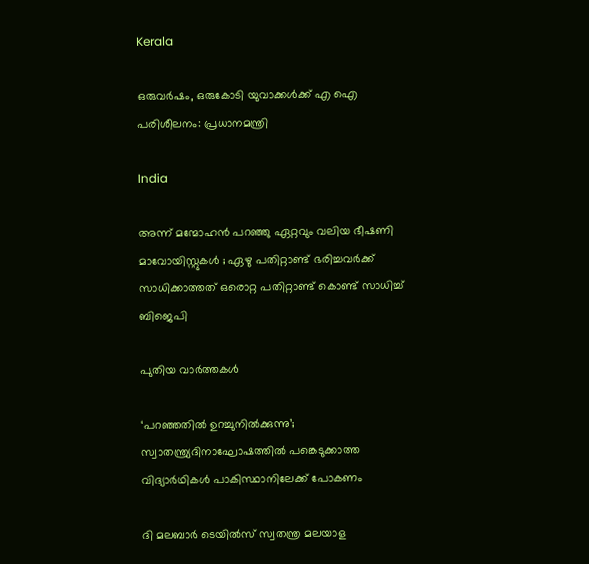Kerala

ഒരുവർഷം, ഒരുകോടി യുവാക്കൾക്ക് എ ഐ പരിശീലനം: പ്രധാനമന്ത്രി

India

അന്ന് മന്മോഹൻ പറഞ്ഞു ഏറ്റവും വലിയ ഭീഷണി മാവോയിസ്റ്റുകൾ ; ഏഴു പതിറ്റാണ്ട് ഭരിച്ചവര്‍ക്ക് സാധിക്കാത്തത് ഒരൊറ്റ പതിറ്റാണ്ട് കൊണ്ട് സാധിച്ച് ബിജെപി

പുതിയ വാര്‍ത്തകള്‍

‘പറഞ്ഞതിൽ ഉറച്ചുനിൽക്കുന്നു’; സ്വാതന്ത്ര്യദിനാഘോഷത്തിൽ പങ്കെടുക്കാത്ത വിദ്യാർഥികൾ പാകിസ്ഥാനിലേക്ക് പോകണം

ദി മലബാര്‍ ടെയില്‍സ് സ്വതന്ത്ര മലയാള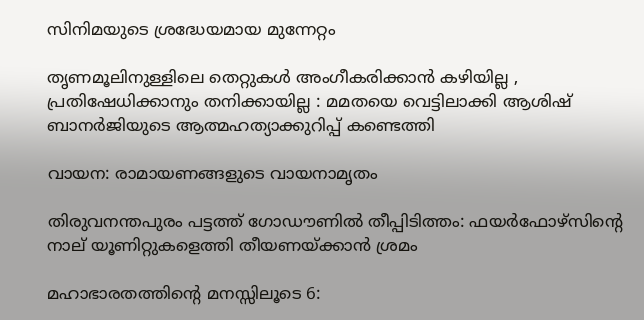സിനിമയുടെ ശ്രദ്ധേയമായ മുന്നേറ്റം

തൃണമൂലിനുള്ളിലെ തെറ്റുകൾ അംഗീകരിക്കാൻ കഴിയില്ല , പ്രതിഷേധിക്കാനും തനിക്കായില്ല : മമതയെ വെട്ടിലാക്കി ആശിഷ് ബാനർജിയുടെ ആത്മഹത്യാക്കുറിപ്പ് കണ്ടെത്തി

വായന: രാമായണങ്ങളുടെ വായനാമൃതം

തിരുവനന്തപുരം പട്ടത്ത് ഗോഡൗണിൽ തീപ്പിടിത്തം: ഫയർഫോഴ്‌സിന്റെ നാല് യൂണിറ്റുകളെത്തി തീയണയ്‌ക്കാൻ ശ്രമം

മഹാഭാരതത്തിന്റെ മനസ്സിലൂടെ 6: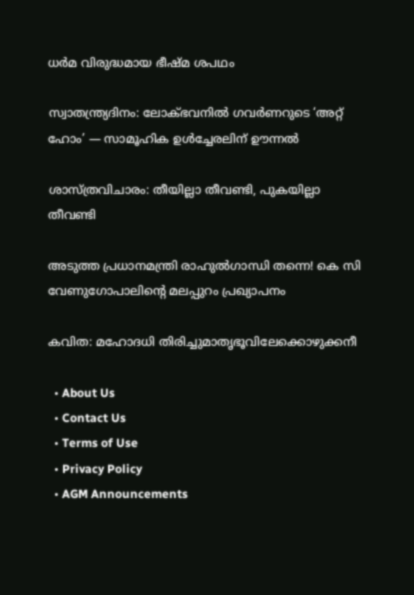ധര്‍മ വിരുദ്ധമായ ഭീഷ്മ ശപഥം

സ്വാതന്ത്ര്യദിനം: ലോക്ഭവനിൽ ഗവർണറുടെ ‘അറ്റ് ഹോം’ — സാമൂഹിക ഉൾച്ചേരലിന് ഊന്നൽ

ശാസ്ത്രവിചാരം: തീയില്ലാ തീവണ്ടി, പുകയില്ലാ തീവണ്ടി

അടുത്ത പ്രധാനമന്ത്രി രാഹുല്‍ഗാന്ധി തന്നെ! കെ സി വേണുഗോപാലിന്റെ മലപ്പുറം പ്രഖ്യാപനം

കവിത: മഹോദധി തിരിച്ചുമാതൃഭൂവിലേക്കൊഴുക്കനീ

  • About Us
  • Contact Us
  • Terms of Use
  • Privacy Policy
  • AGM Announcements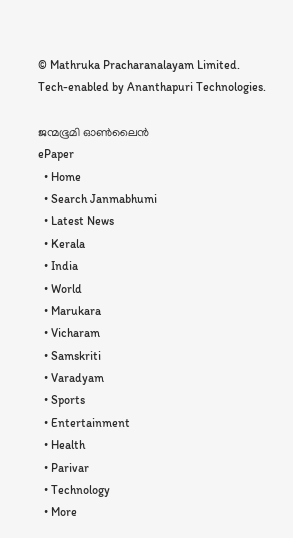© Mathruka Pracharanalayam Limited.
Tech-enabled by Ananthapuri Technologies.

ജന്മഭൂമി ഓണ്‍ലൈന്‍
ePaper
  • Home
  • Search Janmabhumi
  • Latest News
  • Kerala
  • India
  • World
  • Marukara
  • Vicharam
  • Samskriti
  • Varadyam
  • Sports
  • Entertainment
  • Health
  • Parivar
  • Technology
  • More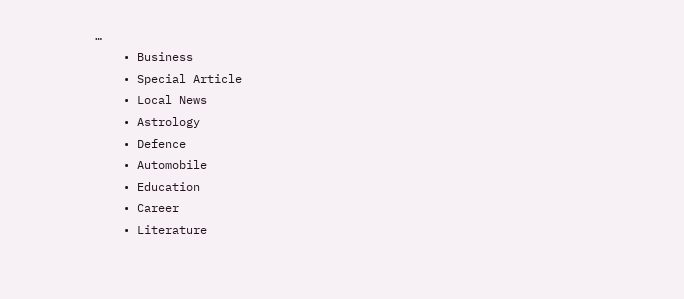…
    • Business
    • Special Article
    • Local News
    • Astrology
    • Defence
    • Automobile
    • Education
    • Career
    • Literature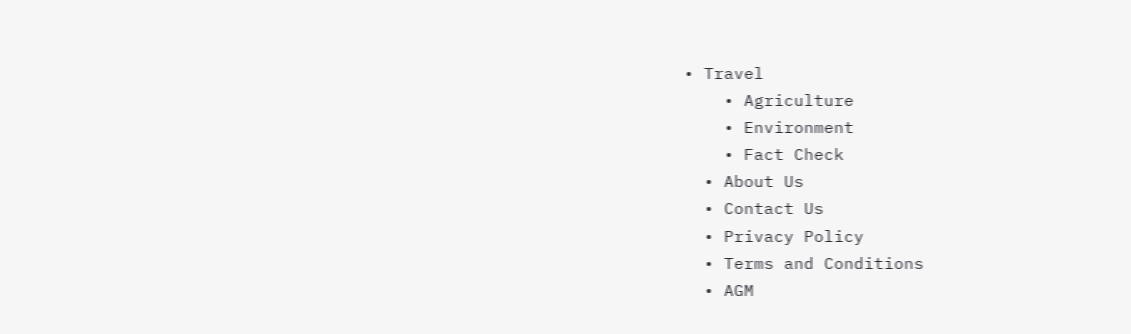• Travel
    • Agriculture
    • Environment
    • Fact Check
  • About Us
  • Contact Us
  • Privacy Policy
  • Terms and Conditions
  • AGM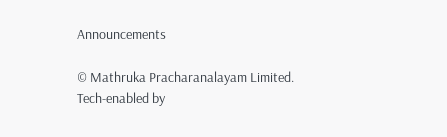Announcements

© Mathruka Pracharanalayam Limited.
Tech-enabled by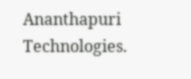Ananthapuri Technologies.